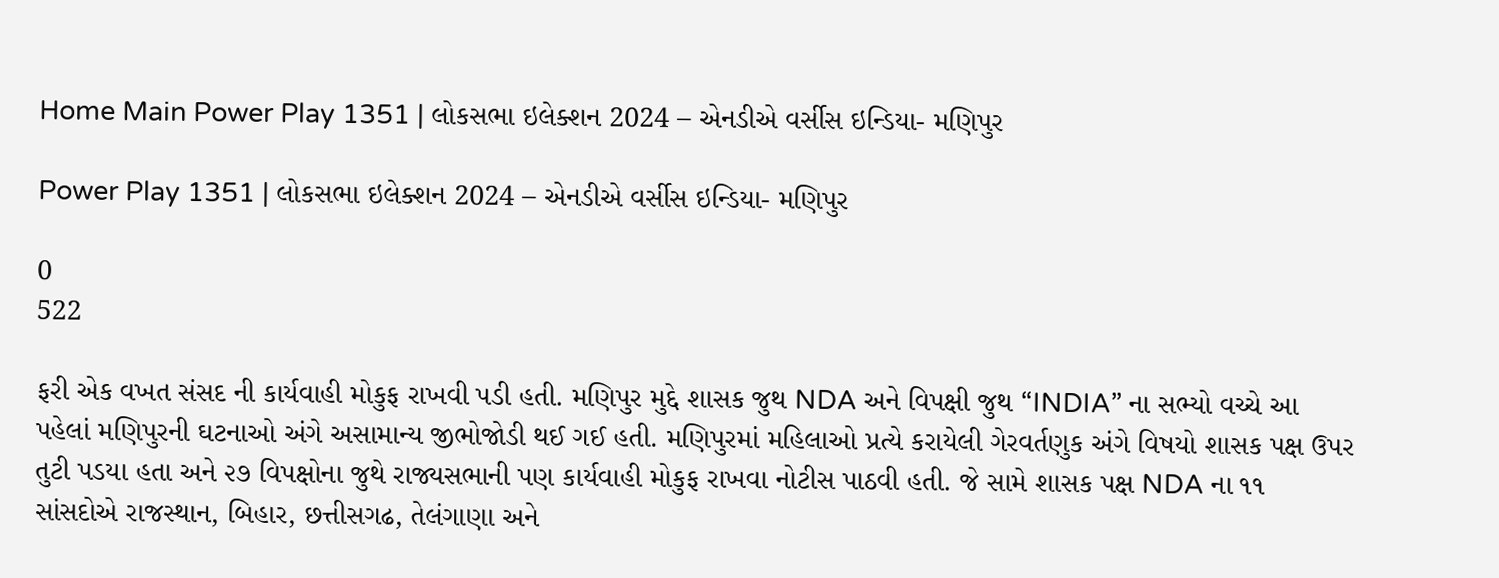Home Main Power Play 1351 | લોકસભા ઇલેક્શન 2024 – એનડીએ વર્સીસ ઇન્ડિયા- મણિપુર

Power Play 1351 | લોકસભા ઇલેક્શન 2024 – એનડીએ વર્સીસ ઇન્ડિયા- મણિપુર

0
522

ફરી એક વખત સંસદ ની કાર્યવાહી મોકુફ રાખવી પડી હતી. મણિપુર મુદ્દે શાસક જુથ NDA અને વિપક્ષી જુથ “INDIA” ના સભ્યો વચ્ચે આ પહેલાં મણિપુરની ઘટનાઓ અંગે અસામાન્ય જીભોજોડી થઈ ગઈ હતી. મણિપુરમાં મહિલાઓ પ્રત્યે કરાયેલી ગેરવર્તણુક અંગે વિષયો શાસક પક્ષ ઉપર તુટી પડયા હતા અને ૨૭ વિપક્ષોના જુથે રાજ્યસભાની પણ કાર્યવાહી મોકુફ રાખવા નોટીસ પાઠવી હતી. જે સામે શાસક પક્ષ NDA ના ૧૧ સાંસદોએ રાજસ્થાન, બિહાર, છત્તીસગઢ, તેલંગાણા અને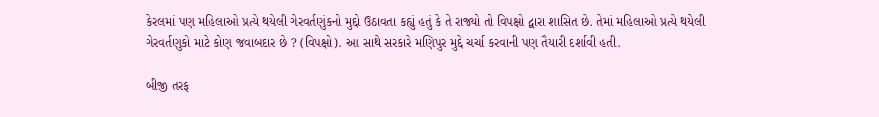કેરલમાં પણ મહિલાઓ પ્રત્યે થયેલી ગેરવર્તણુંકનો મુદ્દો ઉઠાવતા કહ્યું હતું કે તે રાજ્યો તો વિપક્ષો દ્વારા શાસિત છે. તેમાં મહિલાઓ પ્રત્યે થયેલી ગેરવર્તણુકો માટે કોણ જવાબદાર છે ? (વિપક્ષો). આ સાથે સરકારે મણિપુર મુદ્દે ચર્ચા કરવાની પણ તૈયારી દર્શાવી હતી.

બીજી તરફ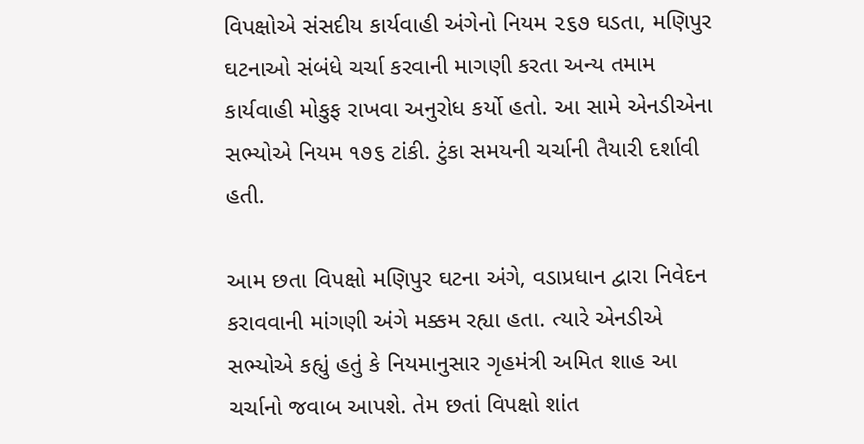વિપક્ષોએ સંસદીય કાર્યવાહી અંગેનો નિયમ ૨૬૭ ઘડતા, મણિપુર ઘટનાઓ સંબંધે ચર્ચા કરવાની માગણી કરતા અન્ય તમામ કાર્યવાહી મોકુફ રાખવા અનુરોધ કર્યો હતો. આ સામે એનડીએના સભ્યોએ નિયમ ૧૭૬ ટાંકી. ટુંકા સમયની ચર્ચાની તૈયારી દર્શાવી હતી.

આમ છતા વિપક્ષો મણિપુર ઘટના અંગે, વડાપ્રધાન દ્વારા નિવેદન કરાવવાની માંગણી અંગે મક્કમ રહ્યા હતા. ત્યારે એનડીએ સભ્યોએ કહ્યું હતું કે નિયમાનુસાર ગૃહમંત્રી અમિત શાહ આ ચર્ચાનો જવાબ આપશે. તેમ છતાં વિપક્ષો શાંત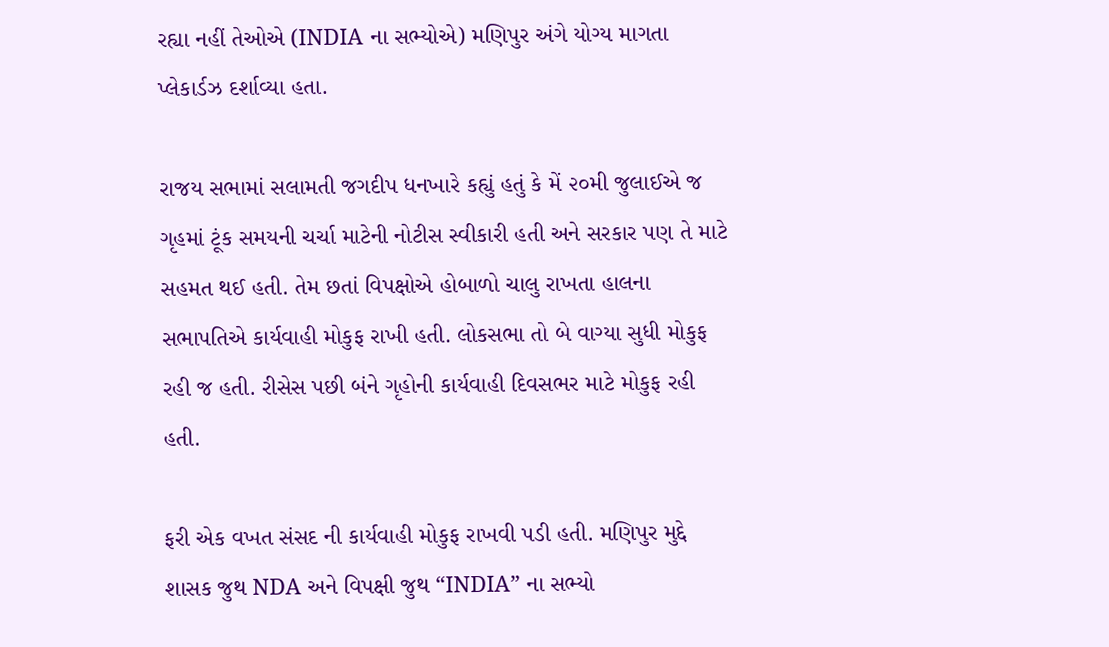રહ્યા નહીં તેઓએ (INDIA ના સભ્યોએ) મણિપુર અંગે યોગ્ય માગતા પ્લેકાર્ડઝ દર્શાવ્યા હતા.

રાજય સભામાં સલામતી જગદીપ ધનખારે કહ્યું હતું કે મેં ૨૦મી જુલાઈએ જ ગૃહમાં ટૂંક સમયની ચર્ચા માટેની નોટીસ સ્વીકારી હતી અને સરકાર પણ તે માટે સહમત થઈ હતી. તેમ છતાં વિપક્ષોએ હોબાળો ચાલુ રાખતા હાલના સભાપતિએ કાર્યવાહી મોકુફ રાખી હતી. લોકસભા તો બે વાગ્યા સુધી મોકુફ રહી જ હતી. રીસેસ પછી બંને ગૃહોની કાર્યવાહી દિવસભર માટે મોકુફ રહી હતી.

ફરી એક વખત સંસદ ની કાર્યવાહી મોકુફ રાખવી પડી હતી. મણિપુર મુદ્દે શાસક જુથ NDA અને વિપક્ષી જુથ “INDIA” ના સભ્યો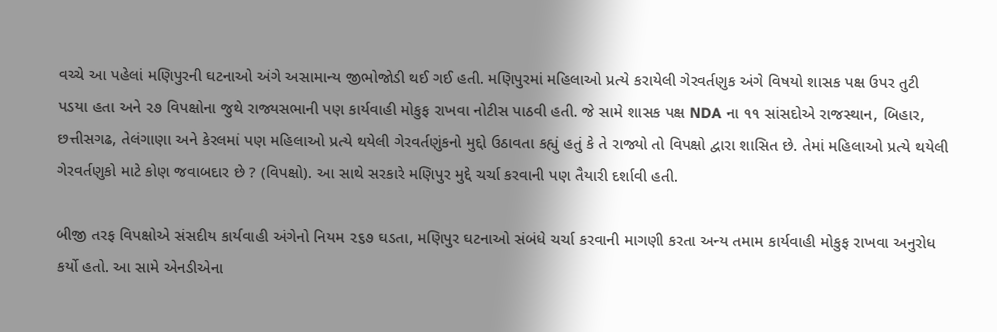વચ્ચે આ પહેલાં મણિપુરની ઘટનાઓ અંગે અસામાન્ય જીભોજોડી થઈ ગઈ હતી. મણિપુરમાં મહિલાઓ પ્રત્યે કરાયેલી ગેરવર્તણુક અંગે વિષયો શાસક પક્ષ ઉપર તુટી પડયા હતા અને ૨૭ વિપક્ષોના જુથે રાજ્યસભાની પણ કાર્યવાહી મોકુફ રાખવા નોટીસ પાઠવી હતી. જે સામે શાસક પક્ષ NDA ના ૧૧ સાંસદોએ રાજસ્થાન, બિહાર, છત્તીસગઢ, તેલંગાણા અને કેરલમાં પણ મહિલાઓ પ્રત્યે થયેલી ગેરવર્તણુંકનો મુદ્દો ઉઠાવતા કહ્યું હતું કે તે રાજ્યો તો વિપક્ષો દ્વારા શાસિત છે. તેમાં મહિલાઓ પ્રત્યે થયેલી ગેરવર્તણુકો માટે કોણ જવાબદાર છે ? (વિપક્ષો). આ સાથે સરકારે મણિપુર મુદ્દે ચર્ચા કરવાની પણ તૈયારી દર્શાવી હતી.

બીજી તરફ વિપક્ષોએ સંસદીય કાર્યવાહી અંગેનો નિયમ ૨૬૭ ઘડતા, મણિપુર ઘટનાઓ સંબંધે ચર્ચા કરવાની માગણી કરતા અન્ય તમામ કાર્યવાહી મોકુફ રાખવા અનુરોધ કર્યો હતો. આ સામે એનડીએના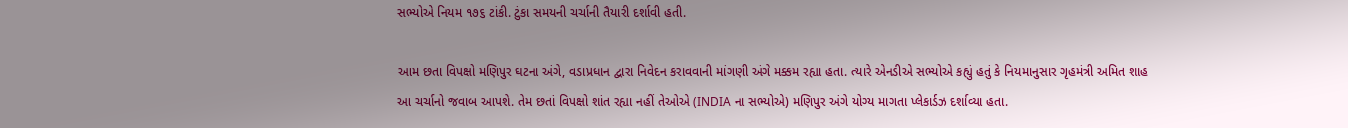સભ્યોએ નિયમ ૧૭૬ ટાંકી. ટુંકા સમયની ચર્ચાની તૈયારી દર્શાવી હતી.

આમ છતા વિપક્ષો મણિપુર ઘટના અંગે, વડાપ્રધાન દ્વારા નિવેદન કરાવવાની માંગણી અંગે મક્કમ રહ્યા હતા. ત્યારે એનડીએ સભ્યોએ કહ્યું હતું કે નિયમાનુસાર ગૃહમંત્રી અમિત શાહ આ ચર્ચાનો જવાબ આપશે. તેમ છતાં વિપક્ષો શાંત રહ્યા નહીં તેઓએ (INDIA ના સભ્યોએ) મણિપુર અંગે યોગ્ય માગતા પ્લેકાર્ડઝ દર્શાવ્યા હતા.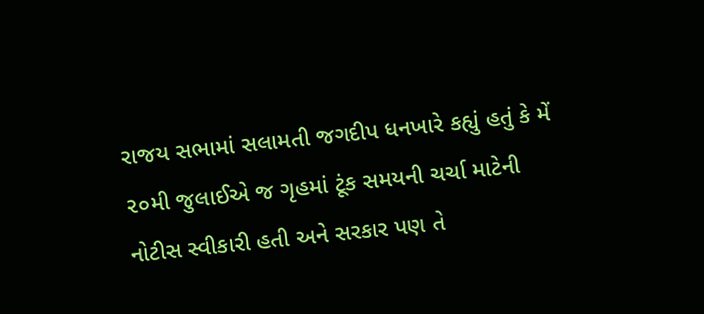રાજય સભામાં સલામતી જગદીપ ધનખારે કહ્યું હતું કે મેં ૨૦મી જુલાઈએ જ ગૃહમાં ટૂંક સમયની ચર્ચા માટેની નોટીસ સ્વીકારી હતી અને સરકાર પણ તે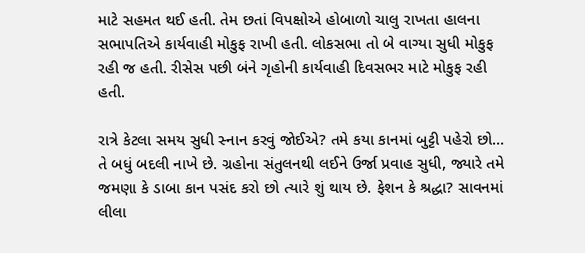માટે સહમત થઈ હતી. તેમ છતાં વિપક્ષોએ હોબાળો ચાલુ રાખતા હાલના સભાપતિએ કાર્યવાહી મોકુફ રાખી હતી. લોકસભા તો બે વાગ્યા સુધી મોકુફ રહી જ હતી. રીસેસ પછી બંને ગૃહોની કાર્યવાહી દિવસભર માટે મોકુફ રહી હતી.

રાત્રે કેટલા સમય સુધી સ્નાન કરવું જોઈએ? તમે કયા કાનમાં બુટ્ટી પહેરો છો… તે બધું બદલી નાખે છે. ગ્રહોના સંતુલનથી લઈને ઉર્જા પ્રવાહ સુધી, જ્યારે તમે જમણા કે ડાબા કાન પસંદ કરો છો ત્યારે શું થાય છે. ફેશન કે શ્રદ્ધા? સાવનમાં લીલા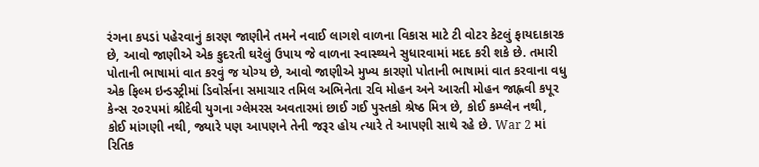રંગના કપડાં પહેરવાનું કારણ જાણીને તમને નવાઈ લાગશે વાળના વિકાસ માટે ટી વોટર કેટલું ફાયદાકારક છે, આવો જાણીએ એક કુદરતી ઘરેલું ઉપાય જે વાળના સ્વાસ્થ્યને સુધારવામાં મદદ કરી શકે છે. તમારી પોતાની ભાષામાં વાત કરવું જ યોગ્ય છે, આવો જાણીએ મુખ્ય કારણો પોતાની ભાષામાં વાત કરવાના વધુ એક ફિલ્મ ઇન્ડસ્ટ્રીમાં ડિવોર્સના સમાચાર તમિલ અભિનેતા રવિ મોહન અને આરતી મોહન જાહ્નવી કપૂર કેન્સ ૨૦૨૫માં શ્રીદેવી યુગના ગ્લેમરસ અવતારમાં છાઈ ગઈ પુસ્તકો શ્રેષ્ઠ મિત્ર છે, કોઈ કમ્પ્લેન નથી, કોઈ માંગણી નથી, જ્યારે પણ આપણને તેની જરૂર હોય ત્યારે તે આપણી સાથે રહે છે. War 2 માં રિતિક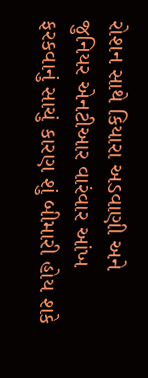રોશન સાથે કિયારા અડવાણી અને જુનિયર એનટીઆર વારંવાર આંખ ફરકવાનું સાચું કારણ શું બીમારી હોય શકે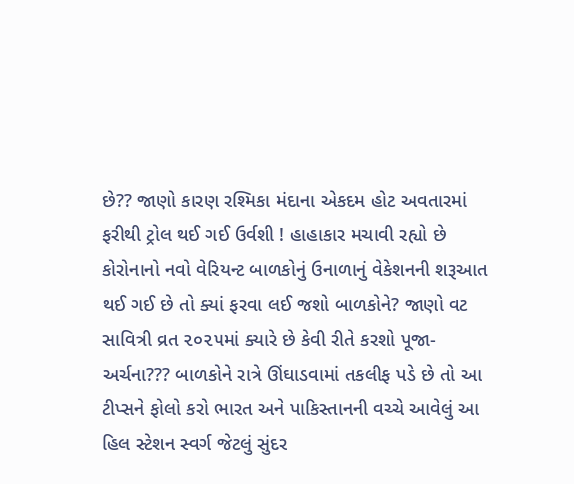છે?? જાણો કારણ રશ્મિકા મંદાના એકદમ હોટ અવતારમાં ફરીથી ટ્રોલ થઈ ગઈ ઉર્વશી ! હાહાકાર મચાવી રહ્યો છે કોરોનાનો નવો વેરિયન્ટ બાળકોનું ઉનાળાનું વેકેશનની શરૂઆત થઈ ગઈ છે તો ક્યાં ફરવા લઈ જશો બાળકોને? જાણો વટ સાવિત્રી વ્રત ૨૦૨૫માં ક્યારે છે કેવી રીતે કરશો પૂજા-અર્ચના??? બાળકોને રાત્રે ઊંઘાડવામાં તકલીફ પડે છે તો આ ટીપ્સને ફોલો કરો ભારત અને પાકિસ્તાનની વચ્ચે આવેલું આ હિલ સ્ટેશન સ્વર્ગ જેટલું સુંદર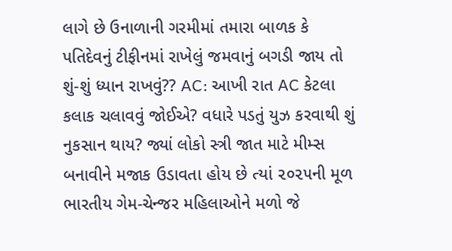લાગે છે ઉનાળાની ગરમીમાં તમારા બાળક કે પતિદેવનું ટીફીનમાં રાખેલું જમવાનું બગડી જાય તો શું-શું ધ્યાન રાખવું?? AC: આખી રાત AC કેટલા કલાક ચલાવવું જોઈએ? વધારે પડતું યુઝ કરવાથી શું નુકસાન થાય? જ્યાં લોકો સ્ત્રી જાત માટે મીમ્સ બનાવીને મજાક ઉડાવતા હોય છે ત્યાં ૨૦૨૫ની મૂળ ભારતીય ગેમ-ચેન્જર મહિલાઓને મળો જે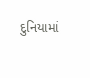દુનિયામાં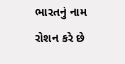ભારતનું નામ રોશન કરે છે